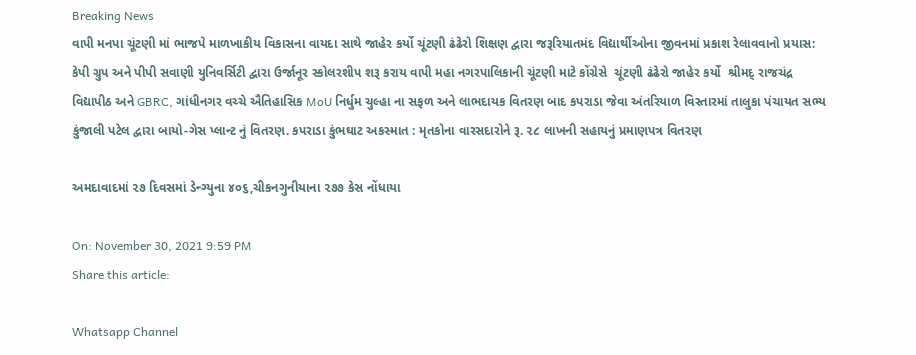Breaking News
વાપી મનપા ચૂંટણી માં ભાજપે માળખાકીય વિકાસના વાયદા સાથે જાહેર કર્યો ચૂંટણી ઢંઢેરો શિક્ષણ દ્વારા જરૂરિયાતમંદ વિદ્યાર્થીઓના જીવનમાં પ્રકાશ રેલાવવાનો પ્રયાસ: કેપી ગ્રુપ અને પીપી સવાણી યુનિવર્સિટી દ્વારા ઉર્જાનૂર સ્કોલરશીપ શરૂ કરાય વાપી મહા નગરપાલિકાની ચૂંટણી માટે કોંગ્રેસે  ચૂંટણી ઢંઢેરો જાહેર કર્યો  શ્રીમદ્ રાજચંદ્ર વિદ્યાપીઠ અને GBRC, ગાંધીનગર વચ્ચે ઐતિહાસિક MoU નિર્ધુમ ચુલ્હા ના સફળ અને લાભદાયક વિતરણ બાદ કપરાડા જેવા અંતરિયાળ વિસ્તારમાં તાલુકા પંચાયત સભ્ય કુંજાલી પટેલ દ્વારા બાયો-ગેસ પ્લાન્ટ નું વિતરણ. કપરાડા કુંભઘાટ અકસ્માત : મૃતકોના વારસદારોને રૂ. ૨૮ લાખની સહાયનું પ્રમાણપત્ર વિતરણ

અમદાવાદમાં ૨૭ દિવસમાં ડેન્ગ્યુના ૪૦૬,ચીકનગુનીયાના ૨૭૭ કેસ નોંધાયા

On: November 30, 2021 9:59 PM
Share this article:

Whatsapp Channel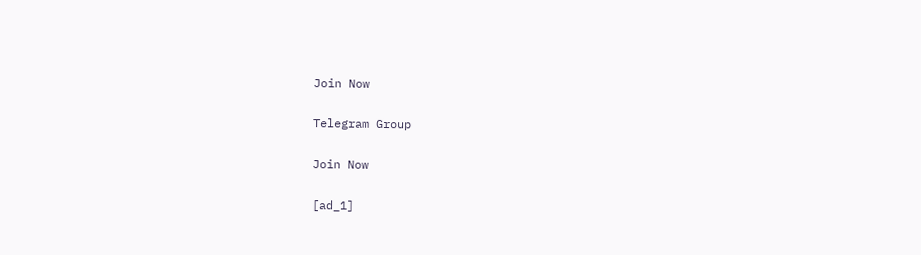Join Now

Telegram Group

Join Now

[ad_1]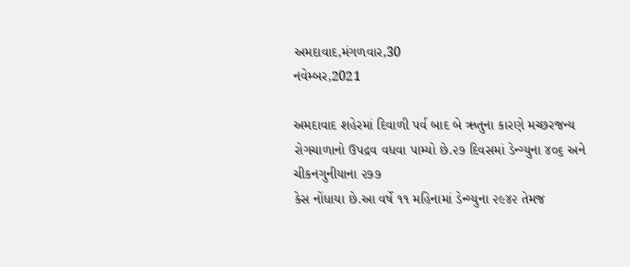અમદાવાદ,મંગળવાર,30
નવેમ્બર,2021

અમદાવાદ શહેરમાં દિવાળી પર્વ બાદ બે ઋતુના કારણે મચ્છરજન્ય
રોગચાળાનો ઉપદ્રવ વધવા પામ્યો છે.૨૭ દિવસમાં ડેન્ગ્યુના ૪૦૬ અને ચીકનગુનીયાના ૨૭૭
કેસ નોંધાયા છે.આ વર્ષે ૧૧ મહિનામાં ડેન્ગ્યુના ૨૯૪૨ તેમજ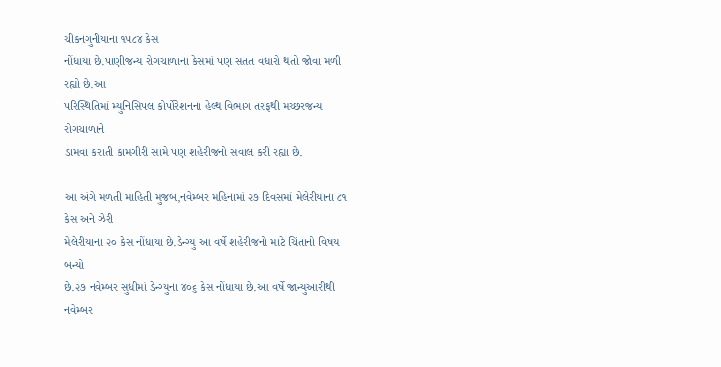ચીકનગુનીયાના ૧૫૮૪ કેસ
નોંધાયા છે.પાણીજન્ય રોગચાળાના કેસમાં પણ સતત વધારો થતો જોવા મળી રહ્યો છે.આ
પરિસ્થિતિમાં મ્યુનિસિપલ કોર્પોરેશનના હેલ્થ વિભાગ તરફથી મચ્છરજન્ય રોગચાળાને
ડામવા કરાતી કામગીરી સામે પણ શહેરીજનો સવાલ કરી રહ્યા છે.

આ અંગે મળતી માહિતી મુજબ,નવેમ્બર મહિનામાં ૨૭ દિવસમાં મેલેરીયાના ૮૧ કેસ અને ઝેરી
મેલેરીયાના ૨૦ કેસ નોંધાયા છે.ડેન્ગ્યુ આ વર્ષે શહેરીજનો માટે ચિંતાનો વિષય બન્યો
છે.૨૭ નવેમ્બર સુધીમાં ડેન્ગ્યુના ૪૦૬ કેસ નોંધાયા છે.આ વર્ષે જાન્યુઆરીથી નવેમ્બર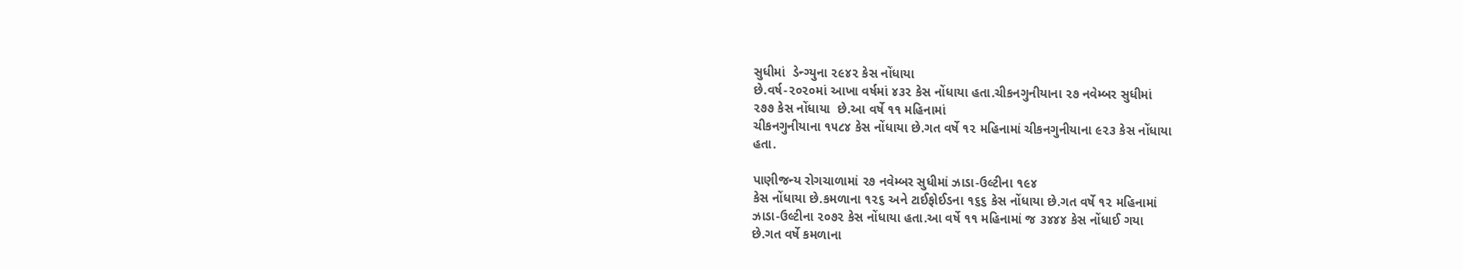સુધીમાં  ડેન્ગ્યુના ૨૯૪૨ કેસ નોંધાયા
છે.વર્ષ-૨૦૨૦માં આખા વર્ષમાં ૪૩૨ કેસ નોંધાયા હતા.ચીકનગુનીયાના ૨૭ નવેમ્બર સુધીમાં
૨૭૭ કેસ નોંધાયા  છે.આ વર્ષે ૧૧ મહિનામાં
ચીકનગુનીયાના ૧૫૮૪ કેસ નોંધાયા છે.ગત વર્ષે ૧૨ મહિનામાં ચીકનગુનીયાના ૯૨૩ કેસ નોંધાયા
હતા.

પાણીજન્ય રોગચાળામાં ૨૭ નવેમ્બર સુધીમાં ઝાડા-ઉલ્ટીના ૧૯૪
કેસ નોંધાયા છે.કમળાના ૧૨૬ અને ટાઈફોઈડના ૧૬૬ કેસ નોંધાયા છે.ગત વર્ષે ૧૨ મહિનામાં
ઝાડા-ઉલ્ટીના ૨૦૭૨ કેસ નોંધાયા હતા.આ વર્ષે ૧૧ મહિનામાં જ ૩૪૪૪ કેસ નોંધાઈ ગયા
છે.ગત વર્ષે કમળાના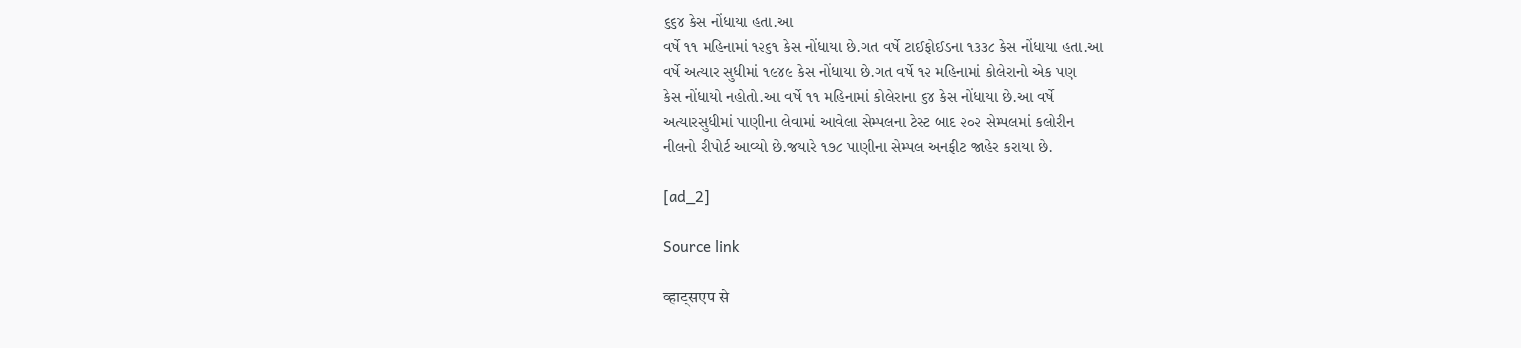૬૬૪ કેસ નોંધાયા હતા.આ
વર્ષે ૧૧ મહિનામાં ૧૨૬૧ કેસ નોંધાયા છે.ગત વર્ષે ટાઈફોઈડના ૧૩૩૮ કેસ નોંધાયા હતા.આ
વર્ષે અત્યાર સુધીમાં ૧૯૪૯ કેસ નોંધાયા છે.ગત વર્ષે ૧૨ મહિનામાં કોલેરાનો એક પણ
કેસ નોંધાયો નહોતો.આ વર્ષે ૧૧ મહિનામાં કોલેરાના ૬૪ કેસ નોંધાયા છે.આ વર્ષે
અત્યારસુધીમાં પાણીના લેવામાં આવેલા સેમ્પલના ટેસ્ટ બાદ ૨૦૨ સેમ્પલમાં કલોરીન
નીલનો રીપોર્ટ આવ્યો છે.જયારે ૧૭૮ પાણીના સેમ્પલ અનફીટ જાહેર કરાયા છે.

[ad_2]

Source link

व्हाट्सएप से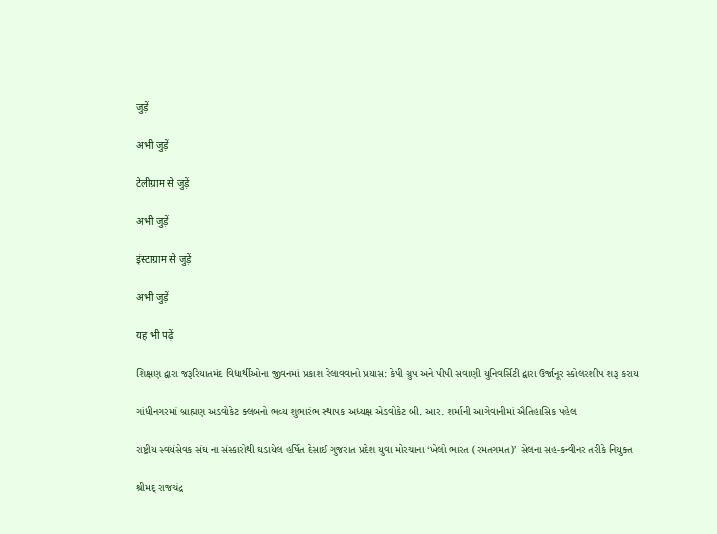जुड़ें

अभी जुड़ें

टेलीग्राम से जुड़ें

अभी जुड़ें

इंस्टाग्राम से जुड़ें

अभी जुड़ें

यह भी पढ़ें

શિક્ષણ દ્વારા જરૂરિયાતમંદ વિદ્યાર્થીઓના જીવનમાં પ્રકાશ રેલાવવાનો પ્રયાસ: કેપી ગ્રુપ અને પીપી સવાણી યુનિવર્સિટી દ્વારા ઉર્જાનૂર સ્કોલરશીપ શરૂ કરાય

ગાંધીનગરમાં બ્રાહ્મણ અડવોકેટ ક્લબનો ભવ્ય શુભારંભ સ્થાપક અધ્યક્ષ એડવોકેટ બી. આર. શર્માની આગેવાનીમાં ઐતિહાસિક પહેલ

રાષ્ટ્રીય સ્વયંસેવક સંઘ ના સંસ્કારોથી ઘડાયેલ હર્ષિત દેસાઈ ગુજરાત પ્રદેશ યુવા મોરચાના ‘ખેલો ભારત (રમતગમત)’ સેલના સહ-કન્વીનર તરીકે નિયુક્ત

શ્રીમદ્ રાજચંદ્ર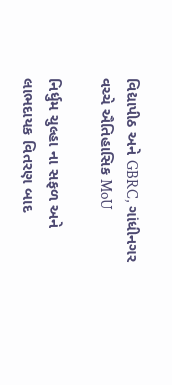વિદ્યાપીઠ અને GBRC, ગાંધીનગર વચ્ચે ઐતિહાસિક MoU

નિર્ધુમ ચુલ્હા ના સફળ અને લાભદાયક વિતરણ બાદ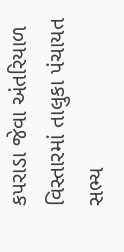કપરાડા જેવા અંતરિયાળ વિસ્તારમાં તાલુકા પંચાયત સભ્ય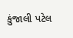કુંજાલી પટેલ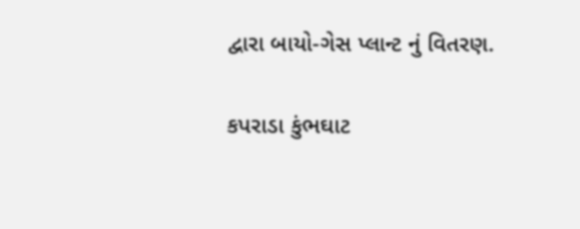દ્વારા બાયો-ગેસ પ્લાન્ટ નું વિતરણ.

કપરાડા કુંભઘાટ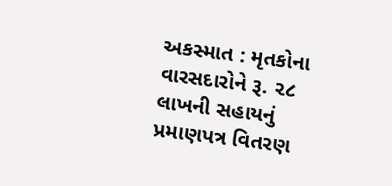અકસ્માત : મૃતકોના વારસદારોને રૂ. ૨૮ લાખની સહાયનું પ્રમાણપત્ર વિતરણ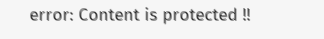error: Content is protected !!